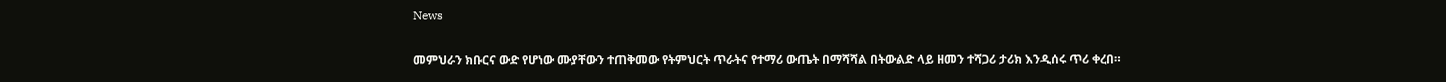News

መምህራን ክቡርና ውድ የሆነው ሙያቸውን ተጠቅመው የትምህርት ጥራትና የተማሪ ውጤት በማሻሻል በትውልድ ላይ ዘመን ተሻጋሪ ታሪክ እንዲሰሩ ጥሪ ቀረበ።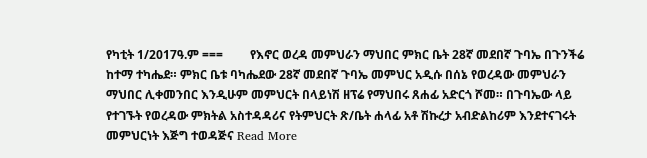የካቲት 1/2017ዓ.ም ===         የእኖር ወረዳ መምህራን ማህበር ምክር ቤት 28ኛ መደበኛ ጉባኤ በጉንችሬ ከተማ ተካሔደ። ምክር ቤቱ ባካሔደው 28ኛ መደበኛ ጉባኤ መምህር አዲሱ በሰኔ የወረዳው መምህራን ማህበር ሊቀመንበር እንዲሁም መምህርት በላይነሽ ዘፕሬ የማህበሩ ጸሐፊ አድርጎ ሾመ። በጉባኤው ላይ የተገኙት የወረዳው ምክትል አስተዳዳሪና የትምህርት ጽ/ቤት ሐላፊ አቶ ሽኩረታ አብድልከሪም እንደተናገሩት መምህርነት እጅግ ተወዳጅና Read More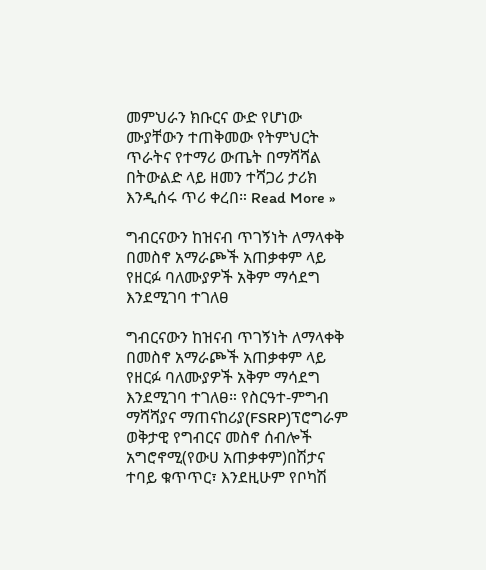መምህራን ክቡርና ውድ የሆነው ሙያቸውን ተጠቅመው የትምህርት ጥራትና የተማሪ ውጤት በማሻሻል በትውልድ ላይ ዘመን ተሻጋሪ ታሪክ እንዲሰሩ ጥሪ ቀረበ። Read More »

ግብርናውን ከዝናብ ጥገኝነት ለማላቀቅ በመስኖ አማራጮች አጠቃቀም ላይ የዘርፉ ባለሙያዎች አቅም ማሳደግ እንደሚገባ ተገለፀ

ግብርናውን ከዝናብ ጥገኝነት ለማላቀቅ በመስኖ አማራጮች አጠቃቀም ላይ የዘርፉ ባለሙያዎች አቅም ማሳደግ እንደሚገባ ተገለፀ። የስርዓተ-ምግብ ማሻሻያና ማጠናከሪያ(FSRP)ፕሮግራም ወቅታዊ የግብርና መስኖ ሰብሎች አግሮኖሚ(የውሀ አጠቃቀም)በሽታና ተባይ ቁጥጥር፣ እንደዚሁም የቦካሽ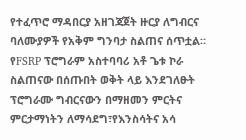የተፈጥሮ ማዳበርያ አዘገጃጀት ዙርያ ለግብርና ባለሙያዎች የአቅም ግንባታ ስልጠና ሰጥቷል። የFSRP ፕሮግራም አስተባባሪ አቶ ጌቱ ኮራ ስልጠናው በሰጡበት ወቅት ላይ እንደገለፁት ፕሮግራሙ ግብርናውን በማዘመን ምርትና ምርታማነትን ለማሳደግ፣የእንስሳትና አሳ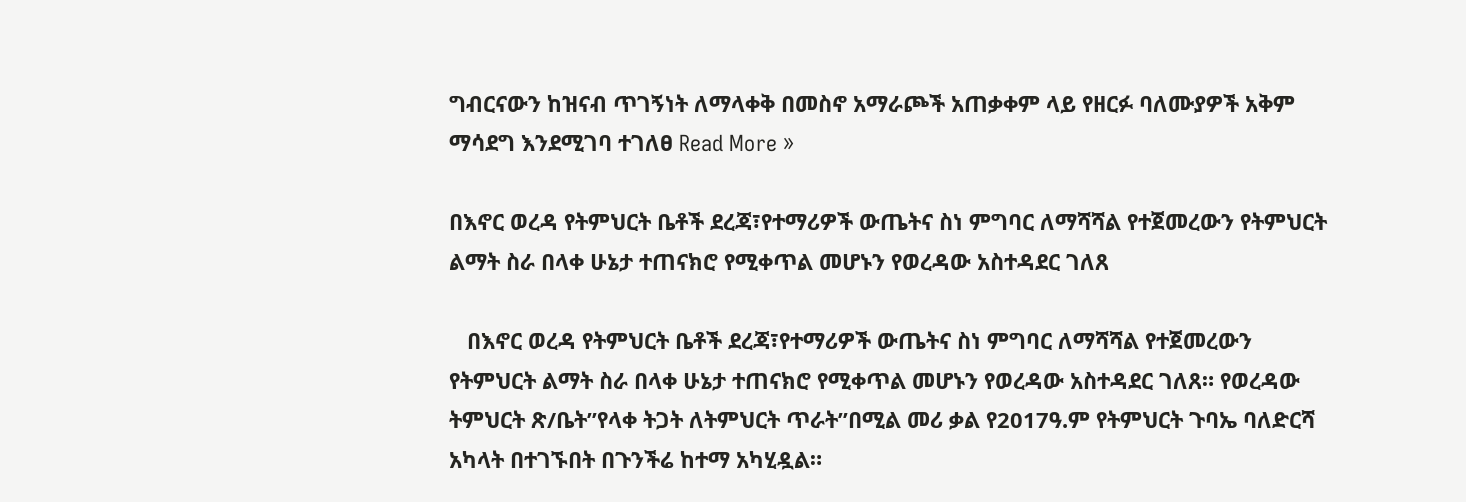ግብርናውን ከዝናብ ጥገኝነት ለማላቀቅ በመስኖ አማራጮች አጠቃቀም ላይ የዘርፉ ባለሙያዎች አቅም ማሳደግ እንደሚገባ ተገለፀ Read More »

በእኖር ወረዳ የትምህርት ቤቶች ደረጃ፣የተማሪዎች ውጤትና ስነ ምግባር ለማሻሻል የተጀመረውን የትምህርት ልማት ስራ በላቀ ሁኔታ ተጠናክሮ የሚቀጥል መሆኑን የወረዳው አስተዳደር ገለጸ

   በእኖር ወረዳ የትምህርት ቤቶች ደረጃ፣የተማሪዎች ውጤትና ስነ ምግባር ለማሻሻል የተጀመረውን የትምህርት ልማት ስራ በላቀ ሁኔታ ተጠናክሮ የሚቀጥል መሆኑን የወረዳው አስተዳደር ገለጸ። የወረዳው ትምህርት ጽ/ቤት”የላቀ ትጋት ለትምህርት ጥራት”በሚል መሪ ቃል የ2017ዓ.ም የትምህርት ጉባኤ ባለድርሻ አካላት በተገኙበት በጉንችሬ ከተማ አካሂዷል።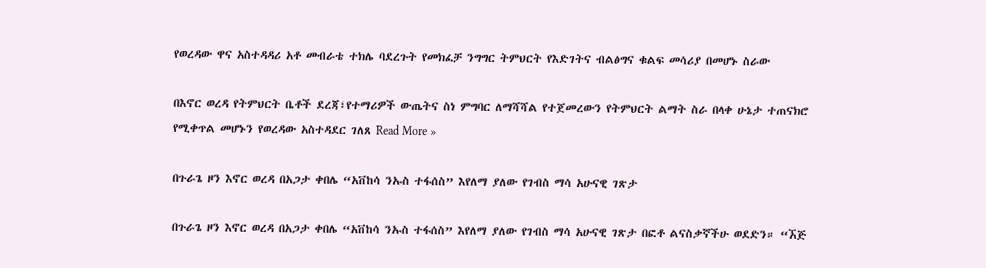የወረዳው ዋና አስተዳዳሪ አቶ መብራቴ ተክሌ ባደረጉት የመክፈቻ ንግግር ትምህርት የእድገትና ብልፅግና ቁልፍ መሳሪያ በመሆኑ ስራው

በእኖር ወረዳ የትምህርት ቤቶች ደረጃ፣የተማሪዎች ውጤትና ስነ ምግባር ለማሻሻል የተጀመረውን የትምህርት ልማት ስራ በላቀ ሁኔታ ተጠናክሮ የሚቀጥል መሆኑን የወረዳው አስተዳደር ገለጸ Read More »

በጉራጌ ዞን እኖር ወረዳ በአጋታ ቀበሌ “አቨከሳ ንኡስ ተፋሰስ” እየለማ ያለው የገብስ ማሳ አሁናዊ ገጽታ

በጉራጌ ዞን እኖር ወረዳ በአጋታ ቀበሌ “አቨከሳ ንኡስ ተፋሰስ” እየለማ ያለው የገብስ ማሳ አሁናዊ ገጽታ በፎቶ ልናስቃኛችሁ ወደድን። “ኧጅ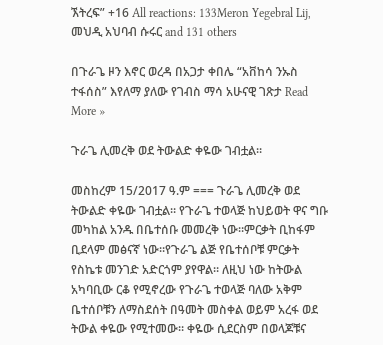ኧትረፍ” +16 All reactions: 133Meron Yegebral Lij, መህዲ አህባብ ሱሩር and 131 others

በጉራጌ ዞን እኖር ወረዳ በአጋታ ቀበሌ “አቨከሳ ንኡስ ተፋሰስ” እየለማ ያለው የገብስ ማሳ አሁናዊ ገጽታ Read More »

ጉራጌ ሊመረቅ ወደ ትውልድ ቀዬው ገብቷል።

መስከረም 15/2017 ዓ.ም === ጉራጌ ሊመረቅ ወደ ትውልድ ቀዬው ገብቷል። የጉራጌ ተወላጅ ከህይወት ዋና ግቡ መካከል አንዱ በቤተሰቡ መመረቅ ነው።ምርቃት ቢከፋም ቢደላም መፅናኛ ነው።የጉራጌ ልጅ የቤተሰቦቹ ምርቃት የስኬቱ መንገድ አድርጎም ያየዋል። ለዚህ ነው ከትውል አካባቢው ርቆ የሚኖረው የጉራጌ ተወላጅ ባለው አቅም ቤተሰቦቹን ለማስደሰት በዓመት መስቀል ወይም አረፋ ወደ ትውል ቀዬው የሚተመው። ቀዬው ሲደርስም በወላጆቹና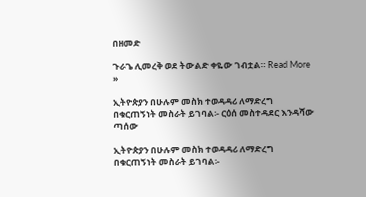በዘመድ

ጉራጌ ሊመረቅ ወደ ትውልድ ቀዬው ገብቷል። Read More »

ኢትዮጵያን በሁሉም መስክ ተወዳዳሪ ለማድረግ በቁርጠኝነት መስራት ይገባል፡- ርዕሰ መስተዳደር እንዳሻው ጣሰው

ኢትዮጵያን በሁሉም መስክ ተወዳዳሪ ለማድረግ በቁርጠኝነት መስራት ይገባል፡-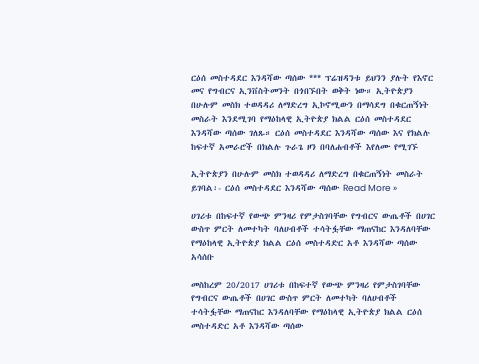ርዕሰ መስተዳደር እንዳሻው ጣሰው *** ፕሬዝዳንቱ ይህንን ያሉት የእኖር መና የግብርና ኢንቨስትመንት በጎበኙበት ወቅት ነው። ኢትዮጵያን በሁሉም መስክ ተወዳዳሪ ለማድረግ ኢኮኖሚውን በማሳደግ በቁርጠኝነት መስራት እንደሚገባ የማዕከላዊ ኢትዮጵያ ክልል ርዕሰ መስተዳደር እንዳሻው ጣሰው ገለጹ። ርዕሰ መስተዳደር እንዳሻው ጣሰው እና የክልሉ ከፍተኛ አመራሮች በክልሉ ጉራጌ ዞን በባለሐብቶች እየለሙ የሚገኙ

ኢትዮጵያን በሁሉም መስክ ተወዳዳሪ ለማድረግ በቁርጠኝነት መስራት ይገባል፡- ርዕሰ መስተዳደር እንዳሻው ጣሰው Read More »

ሀገሪቱ በከፍተኛ የውጭ ምንዛሪ የምታስገባቸው የግብርና ውጤቶች በሀገር ውስጥ ምርት ለመተካት ባለሀብቶች ተሳትፏቸው ማጠናከር እንዳለባቸው የማዕከላዊ ኢትዮጵያ ክልል ርዕሰ መስተዳድር አቶ እንዳሻው ጣሰው አሳሰቡ

መስከረም 20/2017 ሀገሪቱ በከፍተኛ የውጭ ምንዛሪ የምታስገባቸው የግብርና ውጤቶች በሀገር ውስጥ ምርት ለመተካት ባለሀብቶች ተሳትፏቸው ማጠናከር እንዳለባቸው የማዕከላዊ ኢትዮጵያ ክልል ርዕሰ መስተዳድር አቶ እንዳሻው ጣሰው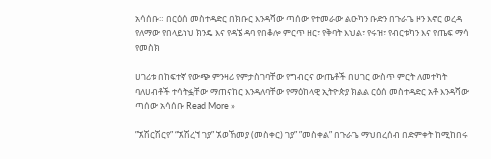አሳሰቡ። በርዕሰ መስተዳድር በክቡር እንዳሻው ጣሰው የተመራው ልዑካን ቡድን በጉራጌ ዞን እኖር ወረዳ የለማው የበላይነህ ክንዴ እና የዳኜ ዳባ የበቆሎ ምርጥ ዘር፣ የቅባት እህል፣ የሩዝ፣ የብርቱካን እና የጤፍ ማሳ የመስክ

ሀገሪቱ በከፍተኛ የውጭ ምንዛሪ የምታስገባቸው የግብርና ውጤቶች በሀገር ውስጥ ምርት ለመተካት ባለሀብቶች ተሳትፏቸው ማጠናከር እንዳለባቸው የማዕከላዊ ኢትዮጵያ ክልል ርዕሰ መስተዳድር አቶ እንዳሻው ጣሰው አሳሰቡ Read More »

”ኧሽርሽርየ” “ኧሽረኘ ገያ” ኧወኸመያ (መስቀር) ገያ” ”መስቀል” በጉራጌ ማህበረሰብ በድምቀት ከሚከበሩ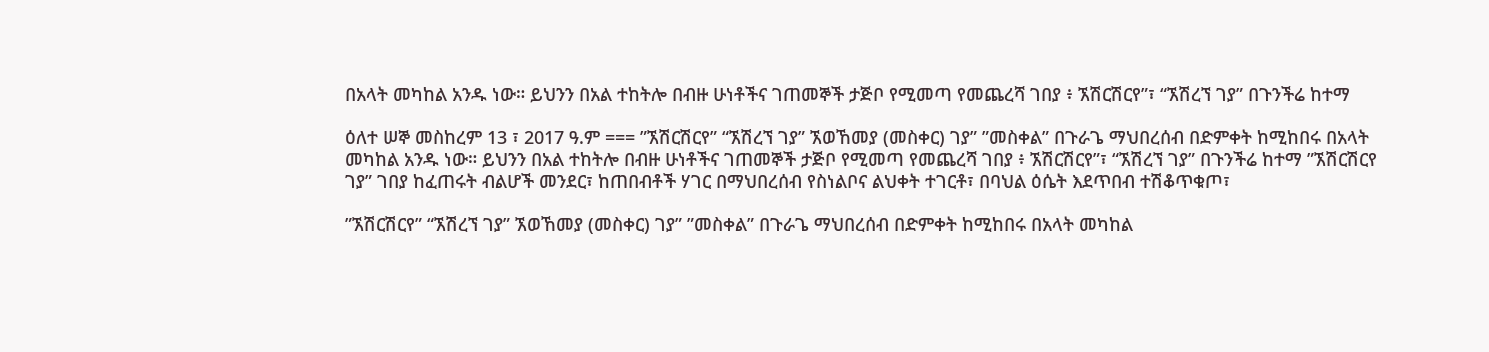በአላት መካከል አንዱ ነው። ይህንን በአል ተከትሎ በብዙ ሁነቶችና ገጠመኞች ታጅቦ የሚመጣ የመጨረሻ ገበያ ፥ ኧሽርሽርየ”፣ “ኧሽረኘ ገያ” በጉንችሬ ከተማ

ዕለተ ሠኞ መስከረም 13 ፣ 2017 ዓ.ም === ”ኧሽርሽርየ” “ኧሽረኘ ገያ” ኧወኸመያ (መስቀር) ገያ” ”መስቀል” በጉራጌ ማህበረሰብ በድምቀት ከሚከበሩ በአላት መካከል አንዱ ነው። ይህንን በአል ተከትሎ በብዙ ሁነቶችና ገጠመኞች ታጅቦ የሚመጣ የመጨረሻ ገበያ ፥ ኧሽርሽርየ”፣ “ኧሽረኘ ገያ” በጉንችሬ ከተማ ”ኧሽርሽርየ ገያ” ገበያ ከፈጠሩት ብልሆች መንደር፣ ከጠበብቶች ሃገር በማህበረሰብ የስነልቦና ልህቀት ተገርቶ፣ በባህል ዕሴት እደጥበብ ተሽቆጥቁጦ፣

”ኧሽርሽርየ” “ኧሽረኘ ገያ” ኧወኸመያ (መስቀር) ገያ” ”መስቀል” በጉራጌ ማህበረሰብ በድምቀት ከሚከበሩ በአላት መካከል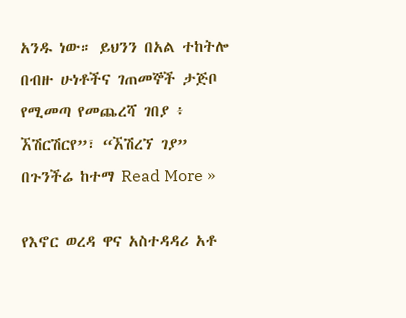አንዱ ነው። ይህንን በአል ተከትሎ በብዙ ሁነቶችና ገጠመኞች ታጅቦ የሚመጣ የመጨረሻ ገበያ ፥ ኧሽርሽርየ”፣ “ኧሽረኘ ገያ” በጉንችሬ ከተማ Read More »

የእኖር ወረዳ ዋና አስተዳዳሪ አቶ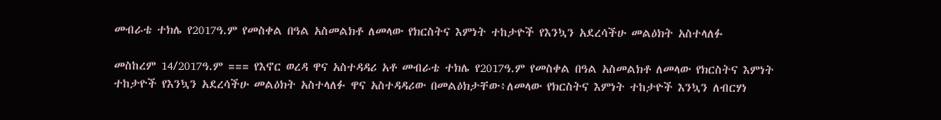መብራቴ ተክሌ የ2017ዓ.ም የመስቀል በዓል አስመልክቶ ለመላው የክርስትና እምነት ተከታዮች የእንኳን አደረሳችሁ መልዕክት አስተላለፉ

መስከረም 14/2017ዓ.ም === የእኖር ወረዳ ዋና አስተዳዳሪ አቶ መብራቴ ተክሌ የ2017ዓ.ም የመስቀል በዓል አስመልክቶ ለመላው የክርስትና እምነት ተከታዮች የእንኳን አደረሳችሁ መልዕክት አስተላለፉ ዋና አስተዳዳሪው በመልዕክታቸው፥ለመላው የክርስትና እምነት ተከታዮች እንኳን ለብርሃነ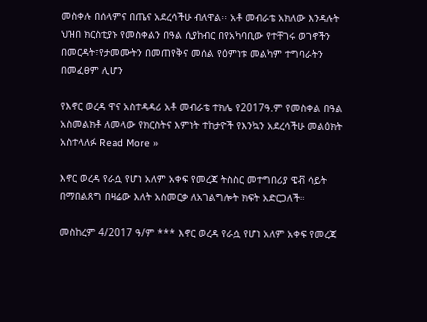መስቀሉ በሰላምና በጤና አደረሳችሁ ብለዋል፡፡ አቶ መብራቴ አክለው እንዳሉት ህዝበ ክርስቲያኑ የመስቀልን በዓል ሲያከብር በየአካባቢው የተቸገሩ ወገኖችን በመርዳት፣የታመሙትን በመጠየቅና መሰል የዕምነቱ መልካም ተግባራትን በመፈፀም ሊሆን

የእኖር ወረዳ ዋና አስተዳዳሪ አቶ መብራቴ ተክሌ የ2017ዓ.ም የመስቀል በዓል አስመልክቶ ለመላው የክርስትና እምነት ተከታዮች የእንኳን አደረሳችሁ መልዕክት አስተላለፉ Read More »

እኖር ወረዳ የራሷ የሆነ አለም አቀፍ የመረጃ ትስስር መተግበሪያ ዌቭ ሳይት በማበልጸግ በዛሬው እለት አስመርቃ ለአገልግሎት ክፍት አድርጋለች።

መስከረም 4/2017 ዓ/ም *** እኖር ወረዳ የራሷ የሆነ አለም አቀፍ የመረጃ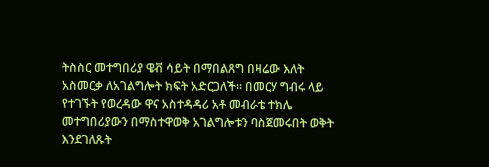ትስስር መተግበሪያ ዌቭ ሳይት በማበልጸግ በዛሬው እለት አስመርቃ ለአገልግሎት ክፍት አድርጋለች። በመርሃ ግብሩ ላይ የተገኙት የወረዳው ዋና አስተዳዳሪ አቶ መብራቴ ተክሌ መተግበሪያውን በማስተዋወቅ አገልግሎቱን ባስጀመሩበት ወቅት እንደገለጹት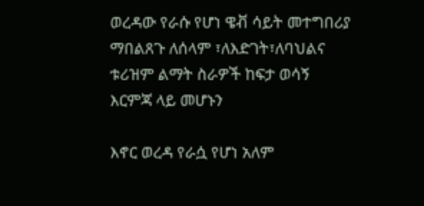ወረዳው የራሱ የሆነ ዌቭ ሳይት መተግበሪያ ማበልጸጉ ለሰላም ፣ለእድገት፣ለባህልና ቱሪዝም ልማት ስራዎች ከፍታ ወሳኝ እርምጃ ላይ መሆኑን

እኖር ወረዳ የራሷ የሆነ አለም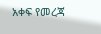አቀፍ የመረጃ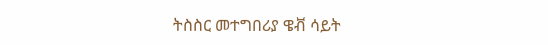ትስስር መተግበሪያ ዌቭ ሳይት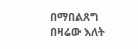በማበልጸግ በዛሬው እለት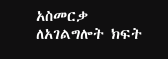አስመርቃ ለአገልግሎት ክፍት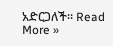አድርጋለች። Read More »